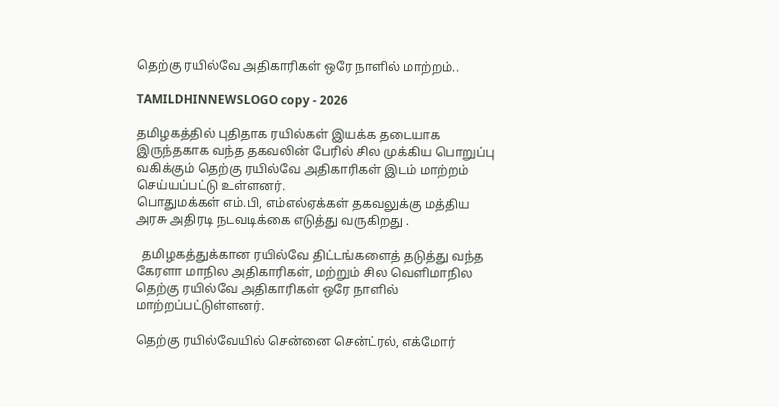தெற்கு ரயில்வே அதிகாரிகள் ஒரே நாளில் மாற்றம்..

TAMILDHINNEWSLOGO copy - 2026

தமிழகத்தில் புதிதாக ரயில்கள் இயக்க தடையாக இருந்தகாக வந்த தகவலின் பேரில் சில முக்கிய பொறுப்பு வகிக்கும் தெற்கு ரயில்வே அதிகாரிகள் இடம் மாற்றம் செய்யப்பட்டு உள்ளனர்.
பொதுமக்கள் எம்.பி, எம்எல்ஏக்கள் தகவலுக்கு மத்திய அரசு அதிரடி நடவடிக்கை எடுத்து வருகிறது .

  தமிழகத்துக்கான ரயில்வே திட்டங்களைத் தடுத்து வந்த கேரளா மாநில அதிகாரிகள், மற்றும் சில வெளிமாநில தெற்கு ரயில்வே அதிகாரிகள் ஒரே நாளில் மாற்றப்பட்டுள்ளனர்.

தெற்கு ரயில்வேயில் சென்னை சென்ட்ரல், எக்மோர்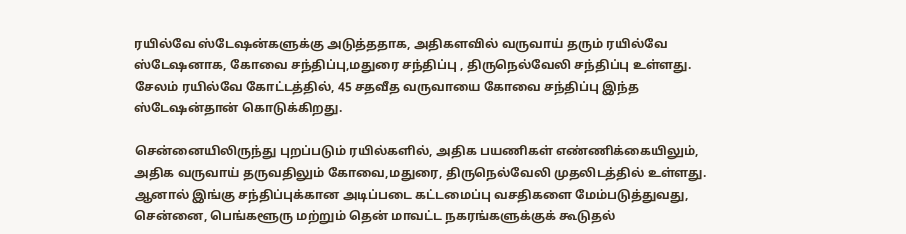ரயில்வே ஸ்டேஷன்களுக்கு அடுத்ததாக, அதிகளவில் வருவாய் தரும் ரயில்வே ஸ்டேஷனாக, கோவை சந்திப்பு,மதுரை சந்திப்பு , திருநெல்வேலி சந்திப்பு உள்ளது. சேலம் ரயில்வே கோட்டத்தில், 45 சதவீத வருவாயை கோவை சந்திப்பு இந்த ஸ்டேஷன்தான் கொடுக்கிறது.

சென்னையிலிருந்து புறப்படும் ரயில்களில், அதிக பயணிகள் எண்ணிக்கையிலும், அதிக வருவாய் தருவதிலும் கோவை,மதுரை, திருநெல்வேலி முதலிடத்தில் உள்ளது. ஆனால் இங்கு சந்திப்புக்கான அடிப்படை கட்டமைப்பு வசதிகளை மேம்படுத்துவது, சென்னை, பெங்களூரு மற்றும் தென் மாவட்ட நகரங்களுக்குக் கூடுதல்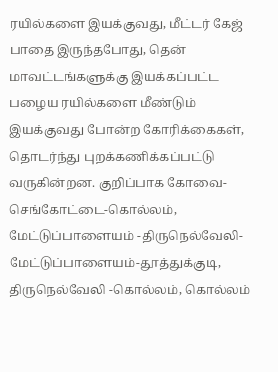ரயில்களை இயக்குவது, மீட்டர் கேஜ் பாதை இருந்தபோது, தென் மாவட்டங்களுக்கு இயக்கப்பட்ட பழைய ரயில்களை மீண்டும் இயக்குவது போன்ற கோரிக்கைகள், தொடர்ந்து புறக்கணிக்கப்பட்டு வருகின்றன. குறிப்பாக கோவை-செங்கோட்டை-கொல்லம், மேட்டுப்பாளையம் -திருநெல்வேலி-மேட்டுப்பாளையம்-தூத்துக்குடி, திருநெல்வேலி -கொல்லம், கொல்லம்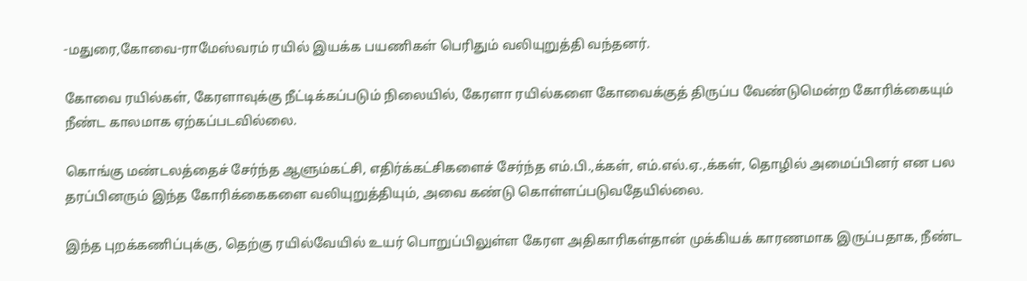-மதுரை,கோவை-ராமேஸ்வரம் ரயில் இயக்க பயணிகள் பெரிதும் வலியுறுத்தி வந்தனர்.

கோவை ரயில்கள், கேரளாவுக்கு நீட்டிக்கப்படும் நிலையில், கேரளா ரயில்களை கோவைக்குத் திருப்ப வேண்டுமென்ற கோரிக்கையும் நீண்ட காலமாக ஏற்கப்படவில்லை.

கொங்கு மண்டலத்தைச் சேர்ந்த ஆளும்கட்சி, எதிர்க்கட்சிகளைச் சேர்ந்த எம்.பி.,க்கள், எம்.எல்.ஏ.,க்கள், தொழில் அமைப்பினர் என பல தரப்பினரும் இந்த கோரிக்கைகளை வலியுறுத்தியும், அவை கண்டு கொள்ளப்படுவதேயில்லை.

இந்த புறக்கணிப்புக்கு, தெற்கு ரயில்வேயில் உயர் பொறுப்பிலுள்ள கேரள அதிகாரிகள்தான் முக்கியக் காரணமாக இருப்பதாக, நீண்ட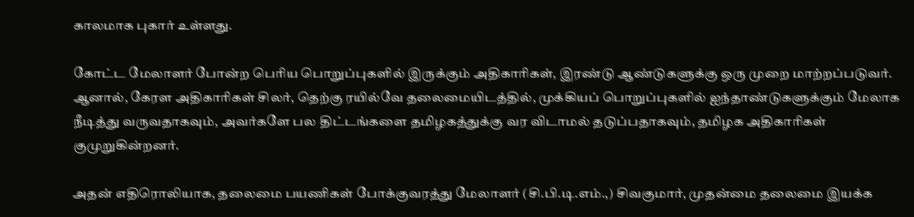காலமாக புகார் உள்ளது.

கோட்ட மேலாளர் போன்ற பெரிய பொறுப்புகளில் இருக்கும் அதிகாரிகள், இரண்டு ஆண்டுகளுக்கு ஒரு முறை மாற்றப்படுவர். ஆனால், கேரள அதிகாரிகள் சிலர், தெற்கு ரயில்வே தலைமையிடத்தில், முக்கியப் பொறுப்புகளில் ஐந்தாண்டுகளுக்கும் மேலாக நீடித்து வருவதாகவும், அவர்களே பல திட்டங்களை தமிழகத்துக்கு வர விடாமல் தடுப்பதாகவும், தமிழக அதிகாரிகள் குமுறுகின்றனர்.

அதன் எதிரொலியாக, தலைமை பயணிகள் போக்குவரத்து மேலாளர் (சி.பி.டி.எம்.,) சிவகுமார், முதன்மை தலைமை இயக்க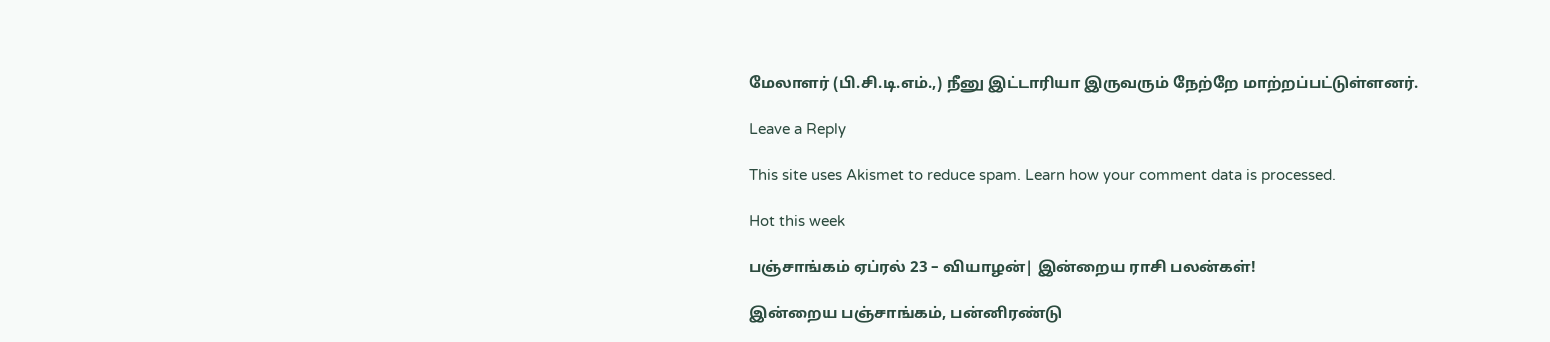மேலாளர் (பி.சி.டி.எம்.,) நீனு இட்டாரியா இருவரும் நேற்றே மாற்றப்பட்டுள்ளனர்.

Leave a Reply

This site uses Akismet to reduce spam. Learn how your comment data is processed.

Hot this week

பஞ்சாங்கம் ஏப்ரல் 23 – வியாழன்| இன்றைய ராசி பலன்கள்!

இன்றைய பஞ்சாங்கம், பன்னிரண்டு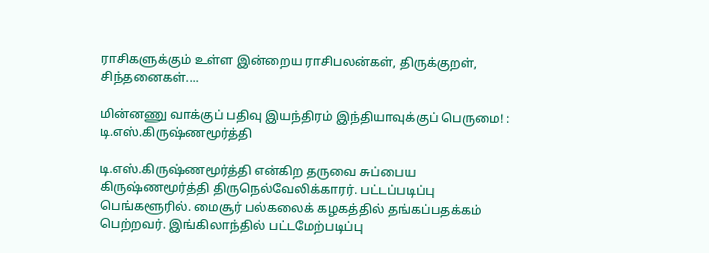ராசிகளுக்கும் உள்ள இன்றைய ராசிபலன்கள், திருக்குறள், சிந்தனைகள்....

மின்னணு வாக்குப் பதிவு இயந்திரம் இந்தியாவுக்குப் பெருமை! : டி.எஸ்.கிருஷ்ணமூர்த்தி

டி.எஸ்.கிருஷ்ணமூர்த்தி என்கிற தருவை சுப்பைய கிருஷ்ணமூர்த்தி திருநெல்வேலிக்காரர். பட்டப்படிப்பு பெங்களூரில். மைசூர் பல்கலைக் கழகத்தில் தங்கப்பதக்கம் பெற்றவர். இங்கிலாந்தில் பட்டமேற்படிப்பு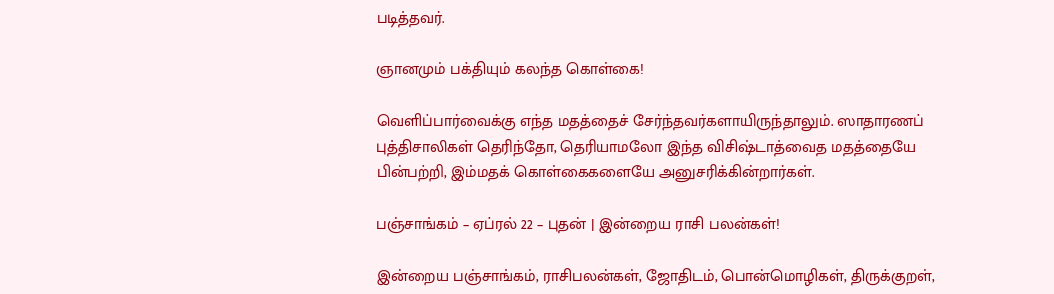படித்தவர்.

ஞானமும் பக்தியும் கலந்த கொள்கை!

வெளிப்பார்வைக்கு எந்த மதத்தைச் சேர்ந்தவர்களாயிருந்தாலும். ஸாதாரணப் புத்திசாலிகள் தெரிந்தோ, தெரியாமலோ இந்த விசிஷ்டாத்வைத மதத்தையே பின்பற்றி, இம்மதக் கொள்கைகளையே அனுசரிக்கின்றார்கள்.

பஞ்சாங்கம் – ஏப்ரல் 22 – புதன் | இன்றைய ராசி பலன்கள்!

இன்றைய பஞ்சாங்கம், ராசிபலன்கள், ஜோதிடம், பொன்மொழிகள், திருக்குறள்,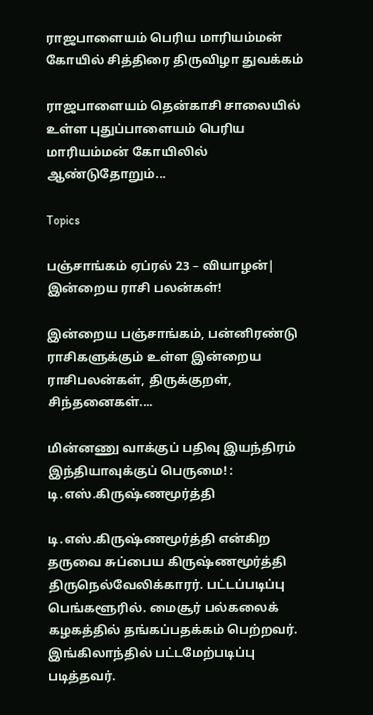ராஜபாளையம் பெரிய மாரியம்மன் கோயில் சித்திரை திருவிழா துவக்கம்

ராஜபாளையம் தென்காசி சாலையில் உள்ள புதுப்பாளையம் பெரிய மாரியம்மன் கோயிலில் ஆண்டுதோறும்...

Topics

பஞ்சாங்கம் ஏப்ரல் 23 – வியாழன்| இன்றைய ராசி பலன்கள்!

இன்றைய பஞ்சாங்கம், பன்னிரண்டு ராசிகளுக்கும் உள்ள இன்றைய ராசிபலன்கள், திருக்குறள், சிந்தனைகள்....

மின்னணு வாக்குப் பதிவு இயந்திரம் இந்தியாவுக்குப் பெருமை! : டி.எஸ்.கிருஷ்ணமூர்த்தி

டி.எஸ்.கிருஷ்ணமூர்த்தி என்கிற தருவை சுப்பைய கிருஷ்ணமூர்த்தி திருநெல்வேலிக்காரர். பட்டப்படிப்பு பெங்களூரில். மைசூர் பல்கலைக் கழகத்தில் தங்கப்பதக்கம் பெற்றவர். இங்கிலாந்தில் பட்டமேற்படிப்பு படித்தவர்.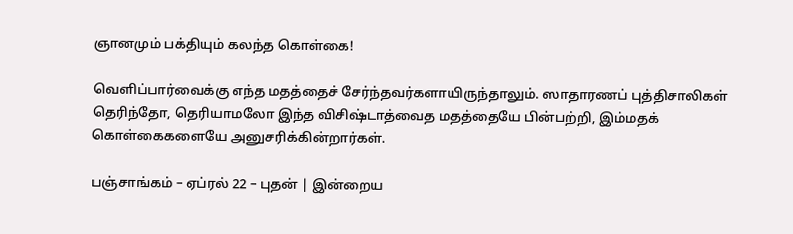ஞானமும் பக்தியும் கலந்த கொள்கை!

வெளிப்பார்வைக்கு எந்த மதத்தைச் சேர்ந்தவர்களாயிருந்தாலும். ஸாதாரணப் புத்திசாலிகள் தெரிந்தோ, தெரியாமலோ இந்த விசிஷ்டாத்வைத மதத்தையே பின்பற்றி, இம்மதக் கொள்கைகளையே அனுசரிக்கின்றார்கள்.

பஞ்சாங்கம் – ஏப்ரல் 22 – புதன் | இன்றைய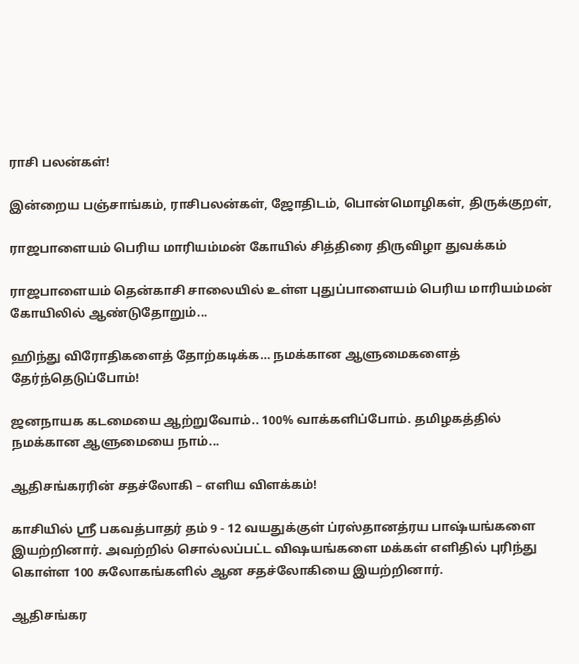ராசி பலன்கள்!

இன்றைய பஞ்சாங்கம், ராசிபலன்கள், ஜோதிடம், பொன்மொழிகள், திருக்குறள்,

ராஜபாளையம் பெரிய மாரியம்மன் கோயில் சித்திரை திருவிழா துவக்கம்

ராஜபாளையம் தென்காசி சாலையில் உள்ள புதுப்பாளையம் பெரிய மாரியம்மன் கோயிலில் ஆண்டுதோறும்...

ஹிந்து விரோதிகளைத் தோற்கடிக்க… நமக்கான ஆளுமைகளைத் தேர்ந்தெடுப்போம்!

ஜனநாயக கடமையை ஆற்றுவோம்.. 100% வாக்களிப்போம். தமிழகத்தில் நமக்கான ஆளுமையை நாம்...

ஆதிசங்கரரின் சதச்லோகி – எளிய விளக்கம்!

காசியில் ஸ்ரீ பகவத்பாதர் தம் 9 - 12 வயதுக்குள் ப்ரஸ்தானத்ரய பாஷ்யங்களை இயற்றினார். அவற்றில் சொல்லப்பட்ட விஷயங்களை மக்கள் எளிதில் புரிந்து கொள்ள 100 சுலோகங்களில் ஆன சதச்லோகியை இயற்றினார்.

ஆதிசங்கர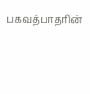பகவத்பாதரின்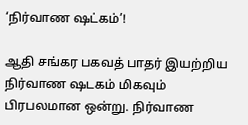‘நிர்வாண ஷட்கம்’!

ஆதி சங்கர பகவத் பாதர் இயற்றிய நிர்வாண ஷடகம் மிகவும் பிரபலமான ஒன்று. நிர்வாண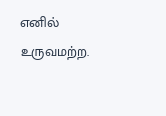எனில் உருவமற்ற.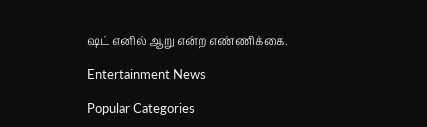ஷட் எனில் ஆறு என்ற எண்ணிக்கை.

Entertainment News

Popular Categories